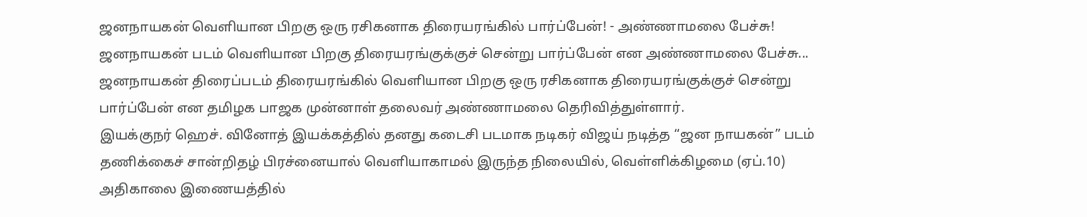ஜனநாயகன் வெளியான பிறகு ஒரு ரசிகனாக திரையரங்கில் பார்ப்பேன்! - அண்ணாமலை பேச்சு!
ஜனநாயகன் படம் வெளியான பிறகு திரையரங்குக்குச் சென்று பார்ப்பேன் என அண்ணாமலை பேச்சு...
ஜனநாயகன் திரைப்படம் திரையரங்கில் வெளியான பிறகு ஒரு ரசிகனாக திரையரங்குக்குச் சென்று பார்ப்பேன் என தமிழக பாஜக முன்னாள் தலைவர் அண்ணாமலை தெரிவித்துள்ளார்.
இயக்குநர் ஹெச். வினோத் இயக்கத்தில் தனது கடைசி படமாக நடிகர் விஜய் நடித்த “ஜன நாயகன்” படம் தணிக்கைச் சான்றிதழ் பிரச்னையால் வெளியாகாமல் இருந்த நிலையில், வெள்ளிக்கிழமை (ஏப்.10) அதிகாலை இணையத்தில்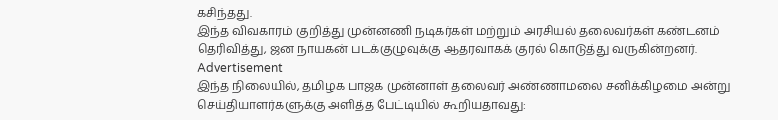கசிந்தது.
இந்த விவகாரம் குறித்து முன்னணி நடிகர்கள் மற்றும் அரசியல் தலைவர்கள் கண்டனம் தெரிவித்து, ஜன நாயகன் படக்குழுவுக்கு ஆதரவாகக் குரல் கொடுத்து வருகின்றனர்.
Advertisement
இந்த நிலையில், தமிழக பாஜக முன்னாள் தலைவர் அண்ணாமலை சனிக்கிழமை அன்று செய்தியாளர்களுக்கு அளித்த பேட்டியில் கூறியதாவது: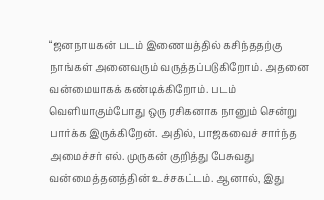“ஜனநாயகன் படம் இணையத்தில் கசிந்ததற்கு நாங்கள் அனைவரும் வருத்தப்படுகிறோம். அதனை வன்மையாகக் கண்டிக்கிறோம். படம் வெளியாகும்போது ஒரு ரசிகனாக நானும் சென்று பார்க்க இருக்கிறேன். அதில், பாஜகவைச் சார்ந்த அமைச்சர் எல். முருகன் குறித்து பேசுவது வன்மைத்தனத்தின் உச்சகட்டம். ஆனால், இது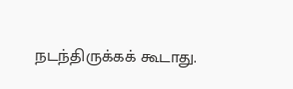நடந்திருக்கக் கூடாது.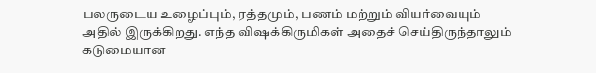பலருடைய உழைப்பும், ரத்தமும், பணம் மற்றும் வியர்வையும் அதில் இருக்கிறது. எந்த விஷக்கிருமிகள் அதைச் செய்திருந்தாலும் கடுமையான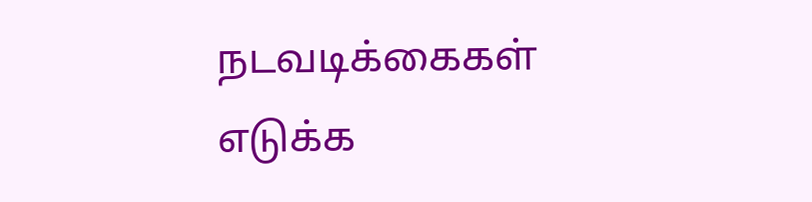நடவடிக்கைகள் எடுக்க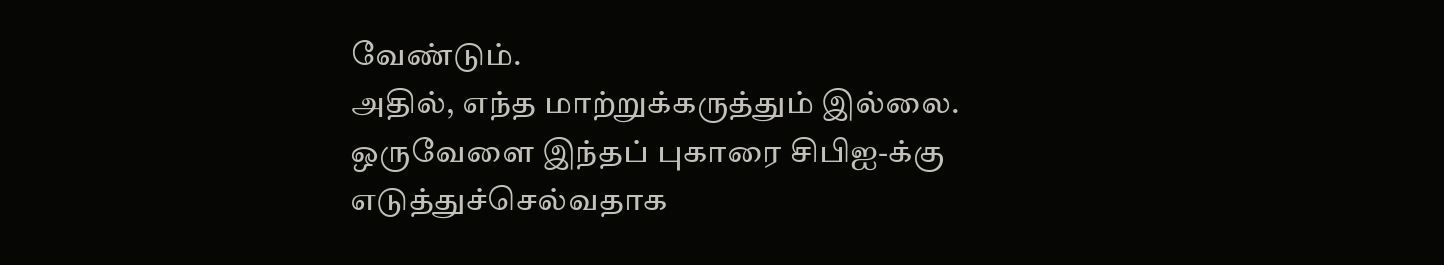வேண்டும்.
அதில், எந்த மாற்றுக்கருத்தும் இல்லை. ஒருவேளை இந்தப் புகாரை சிபிஐ-க்கு எடுத்துச்செல்வதாக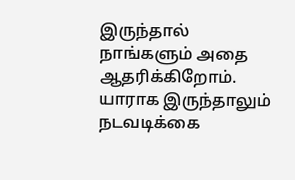இருந்தால் நாங்களும் அதை ஆதரிக்கிறோம். யாராக இருந்தாலும் நடவடிக்கை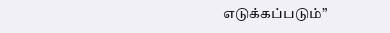எடுக்கப்படும்”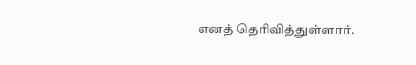எனத் தெரிவித்துள்ளார்.